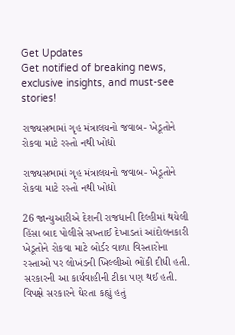Get Updates
Get notified of breaking news, exclusive insights, and must-see stories!

રાજ્યસભામાં ગૃહ મંત્રાલયનો જવાબ- ખેડૂતોને રોકવા માટે રસ્તો નથી ખોદ્યો

રાજ્યસભામાં ગૃહ મંત્રાલયનો જવાબ- ખેડૂતોને રોકવા માટે રસ્તો નથી ખોદ્યો

26 જાન્યુઆરીએ દેશની રાજધાની દિલ્હીમાં થયેલી હિંસા બાદ પોલીસે સખ્તાઈ દેખાડતાં આંદોલનકારી ખેડૂતોને રોકવા માટે બોર્ડર વાળા વિસ્તારોના રસ્તાઓ પર લોખંડની ખિલ્લીઓ ભોંકી દીધી હતી. સરકારની આ કાર્યવાહીની ટીકા પણ થઈ હતી. વિપક્ષે સરકારને ઘેરતા કહ્યું હતું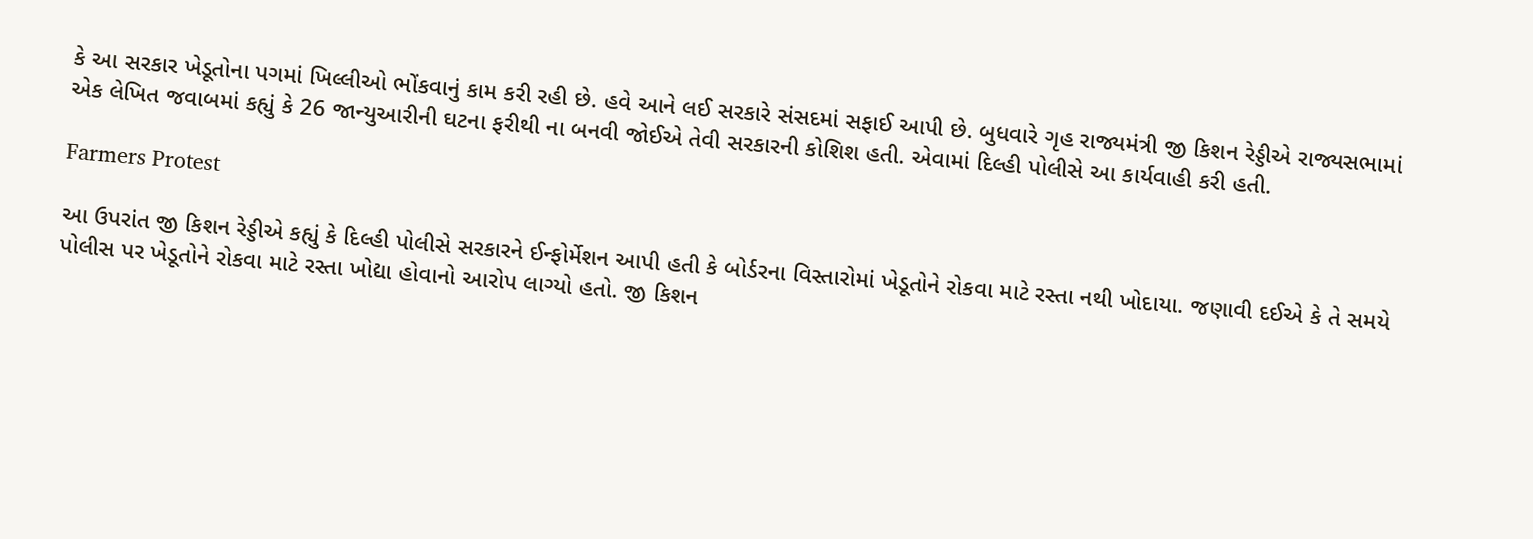કે આ સરકાર ખેડૂતોના પગમાં ખિલ્લીઓ ભોંકવાનું કામ કરી રહી છે. હવે આને લઈ સરકારે સંસદમાં સફાઈ આપી છે. બુધવારે ગૃહ રાજ્યમંત્રી જી કિશન રેડ્ડીએ રાજ્યસભામાં એક લેખિત જવાબમાં કહ્યું કે 26 જાન્યુઆરીની ઘટના ફરીથી ના બનવી જોઈએ તેવી સરકારની કોશિશ હતી. એવામાં દિલ્હી પોલીસે આ કાર્યવાહી કરી હતી.

Farmers Protest

આ ઉપરાંત જી કિશન રેડ્ડીએ કહ્યું કે દિલ્હી પોલીસે સરકારને ઈન્ફોર્મેશન આપી હતી કે બોર્ડરના વિસ્તારોમાં ખેડૂતોને રોકવા માટે રસ્તા નથી ખોદાયા. જણાવી દઈએ કે તે સમયે પોલીસ પર ખેડૂતોને રોકવા માટે રસ્તા ખોદ્યા હોવાનો આરોપ લાગ્યો હતો. જી કિશન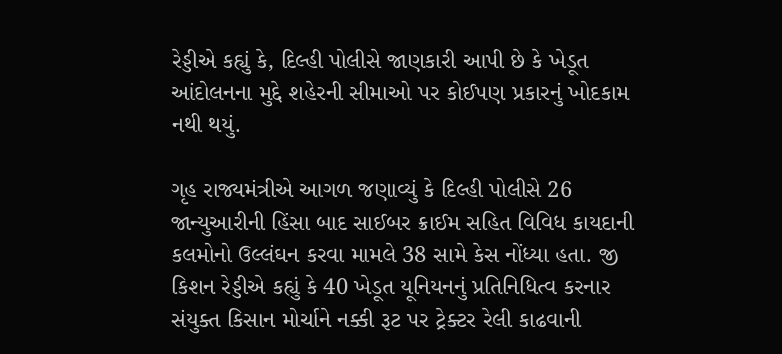રેડ્ડીએ કહ્યું કે, દિલ્હી પોલીસે જાણકારી આપી છે કે ખેડૂત આંદોલનના મુદ્દે શહેરની સીમાઓ પર કોઈપણ પ્રકારનું ખોદકામ નથી થયું.

ગૃહ રાજ્યમંત્રીએ આગળ જણાવ્યું કે દિલ્હી પોલીસે 26 જાન્યુઆરીની હિંસા બાદ સાઈબર ક્રાઈમ સહિત વિવિધ કાયદાની કલમોનો ઉલ્લંઘન કરવા મામલે 38 સામે કેસ નોંધ્યા હતા. જી કિશન રેડ્ડીએ કહ્યું કે 40 ખેડૂત યૂનિયનનું પ્રતિનિધિત્વ કરનાર સંયુક્ત કિસાન મોર્ચાને નક્કી રૂટ પર ટ્રેક્ટર રેલી કાઢવાની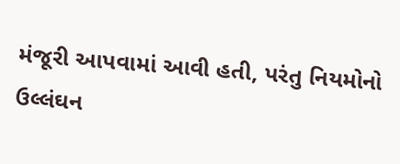મંજૂરી આપવામાં આવી હતી, પરંતુ નિયમોનો ઉલ્લંઘન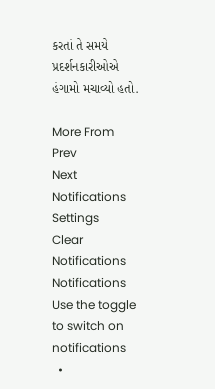કરતાં તે સમયે પ્રદર્શનકારીઓએ હંગામો મચાવ્યો હતો.

More From
Prev
Next
Notifications
Settings
Clear Notifications
Notifications
Use the toggle to switch on notifications
  •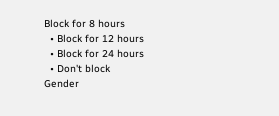Block for 8 hours
  • Block for 12 hours
  • Block for 24 hours
  • Don't block
Gender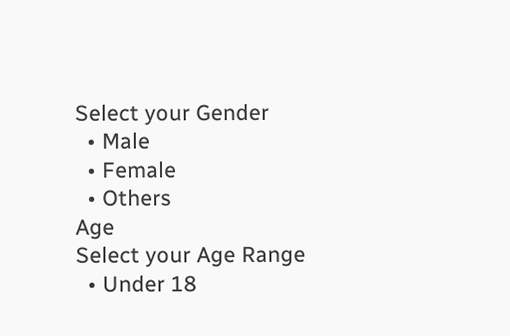Select your Gender
  • Male
  • Female
  • Others
Age
Select your Age Range
  • Under 18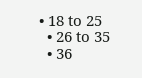• 18 to 25
  • 26 to 35
  • 36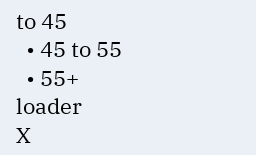to 45
  • 45 to 55
  • 55+
loader
X